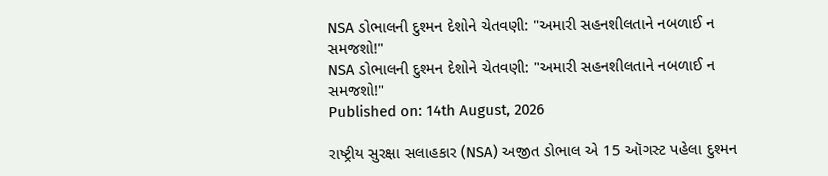NSA ડોભાલની દુશ્મન દેશોને ચેતવણી: "અમારી સહનશીલતાને નબળાઈ ન સમજશો!"
NSA ડોભાલની દુશ્મન દેશોને ચેતવણી: "અમારી સહનશીલતાને નબળાઈ ન સમજશો!"
Published on: 14th August, 2026

રાષ્ટ્રીય સુરક્ષા સલાહકાર (NSA) અજીત ડોભાલ એ 15 ઑગસ્ટ પહેલા દુશ્મન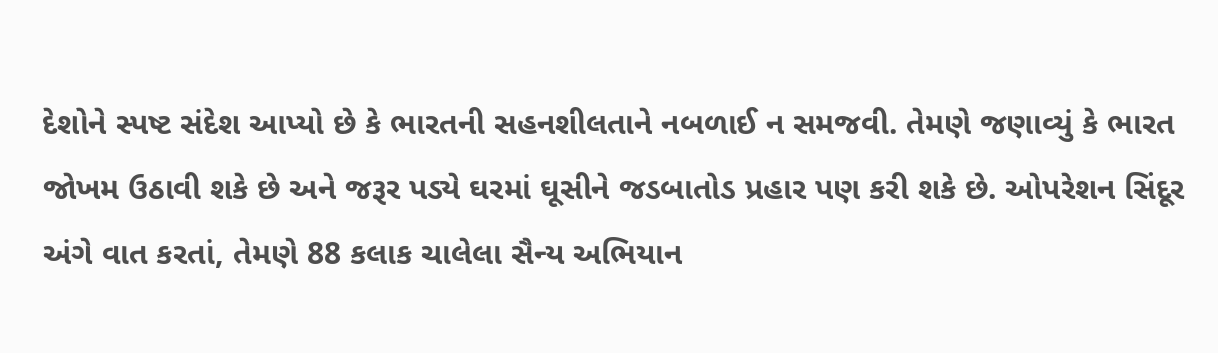દેશોને સ્પષ્ટ સંદેશ આપ્યો છે કે ભારતની સહનશીલતાને નબળાઈ ન સમજવી. તેમણે જણાવ્યું કે ભારત જોખમ ઉઠાવી શકે છે અને જરૂર પડ્યે ઘરમાં ઘૂસીને જડબાતોડ પ્રહાર પણ કરી શકે છે. ઓપરેશન સિંદૂર અંગે વાત કરતાં, તેમણે 88 કલાક ચાલેલા સૈન્ય અભિયાન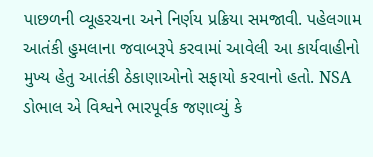પાછળની વ્યૂહરચના અને નિર્ણય પ્રક્રિયા સમજાવી. પહેલગામ આતંકી હુમલાના જવાબરૂપે કરવામાં આવેલી આ કાર્યવાહીનો મુખ્ય હેતુ આતંકી ઠેકાણાઓનો સફાયો કરવાનો હતો. NSA ડોભાલ એ વિશ્વને ભારપૂર્વક જણાવ્યું કે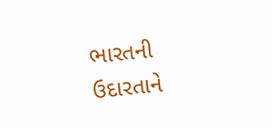ભારતની ઉદારતાને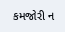કમજોરી ન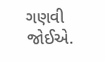ગણવી જોઈએ.